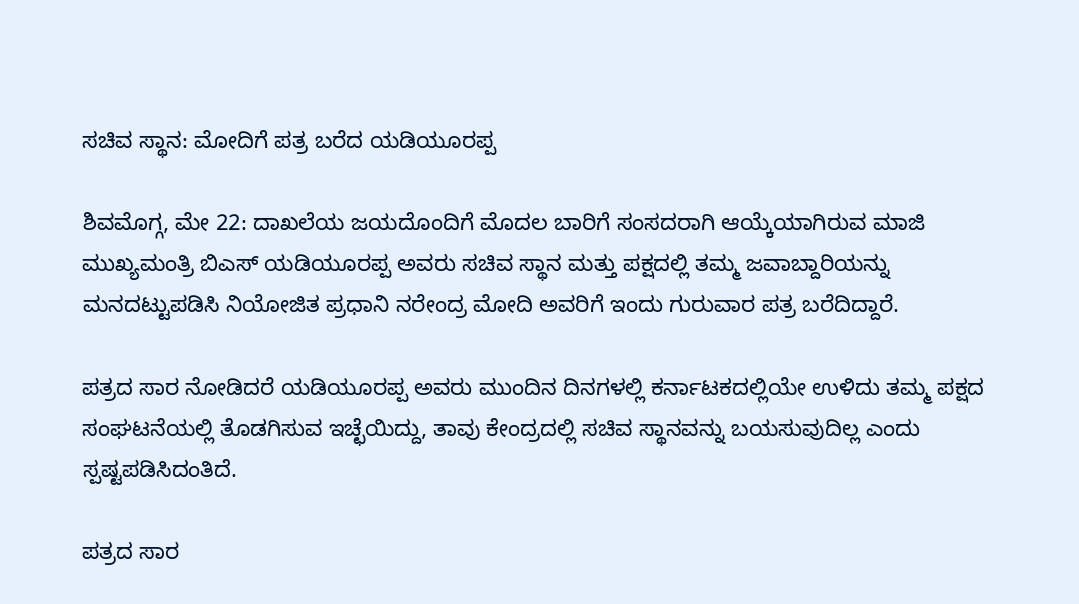ಸಚಿವ ಸ್ಥಾನ: ಮೋದಿಗೆ ಪತ್ರ ಬರೆದ ಯಡಿಯೂರಪ್ಪ

ಶಿವಮೊಗ್ಗ, ಮೇ 22: ದಾಖಲೆಯ ಜಯದೊಂದಿಗೆ ಮೊದಲ ಬಾರಿಗೆ ಸಂಸದರಾಗಿ ಆಯ್ಕೆಯಾಗಿರುವ ಮಾಜಿ ಮುಖ್ಯಮಂತ್ರಿ ಬಿಎಸ್ ಯಡಿಯೂರಪ್ಪ ಅವರು ಸಚಿವ ಸ್ಥಾನ ಮತ್ತು ಪಕ್ಷದಲ್ಲಿ ತಮ್ಮ ಜವಾಬ್ದಾರಿಯನ್ನು ಮನದಟ್ಟುಪಡಿಸಿ ನಿಯೋಜಿತ ಪ್ರಧಾನಿ ನರೇಂದ್ರ ಮೋದಿ ಅವರಿಗೆ ಇಂದು ಗುರುವಾರ ಪತ್ರ ಬರೆದಿದ್ದಾರೆ.

ಪತ್ರದ ಸಾರ ನೋಡಿದರೆ ಯಡಿಯೂರಪ್ಪ ಅವರು ಮುಂದಿನ ದಿನಗಳಲ್ಲಿ ಕರ್ನಾಟಕದಲ್ಲಿಯೇ ಉಳಿದು ತಮ್ಮ ಪಕ್ಷದ ಸಂಘಟನೆಯಲ್ಲಿ ತೊಡಗಿಸುವ ಇಚ್ಛೆಯಿದ್ದು, ತಾವು ಕೇಂದ್ರದಲ್ಲಿ ಸಚಿವ ಸ್ಥಾನವನ್ನು ಬಯಸುವುದಿಲ್ಲ ಎಂದು ಸ್ಪಷ್ಟಪಡಿಸಿದಂತಿದೆ.

ಪತ್ರದ ಸಾರ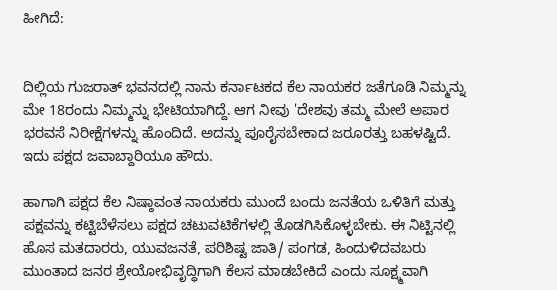ಹೀಗಿದೆ:


ದಿಲ್ಲಿಯ ಗುಜರಾತ್ ಭವನದಲ್ಲಿ ನಾನು ಕರ್ನಾಟಕದ ಕೆಲ ನಾಯಕರ ಜತೆಗೂಡಿ ನಿಮ್ಮನ್ನು ಮೇ 18ರಂದು ನಿಮ್ಮನ್ನು ಭೇಟಿಯಾಗಿದ್ದೆ. ಆಗ ನೀವು 'ದೇಶವು ತಮ್ಮ ಮೇಲೆ ಅಪಾರ ಭರವಸೆ ನಿರೀಕ್ಷೆಗಳನ್ನು ಹೊಂದಿದೆ. ಅದನ್ನು ಪೂರೈಸಬೇಕಾದ ಜರೂರತ್ತು ಬಹಳಷ್ಟಿದೆ. ಇದು ಪಕ್ಷದ ಜವಾಬ್ದಾರಿಯೂ ಹೌದು.

ಹಾಗಾಗಿ ಪಕ್ಷದ ಕೆಲ ನಿಷ್ಠಾವಂತ ನಾಯಕರು ಮುಂದೆ ಬಂದು ಜನತೆಯ ಒಳಿತಿಗೆ ಮತ್ತು ಪಕ್ಷವನ್ನು ಕಟ್ಟಿಬೆಳೆಸಲು ಪಕ್ಷದ ಚಟುವಟಿಕೆಗಳಲ್ಲಿ ತೊಡಗಿಸಿಕೊಳ್ಳಬೇಕು. ಈ ನಿಟ್ಟಿನಲ್ಲಿ ಹೊಸ ಮತದಾರರು, ಯುವಜನತೆ, ಪರಿಶಿಷ್ಟ ಜಾತಿ/ ಪಂಗಡ, ಹಿಂದುಳಿದವಬರು ಮುಂತಾದ ಜನರ ಶ್ರೇಯೋಭಿವೃದ್ಧಿಗಾಗಿ ಕೆಲಸ ಮಾಡಬೇಕಿದೆ ಎಂದು ಸೂಕ್ಷ್ಮವಾಗಿ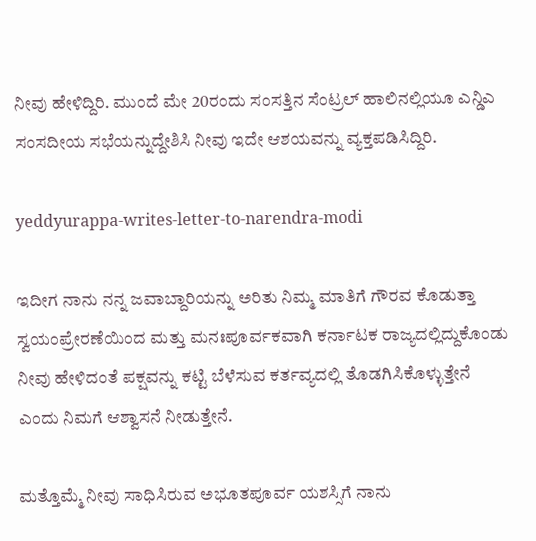ನೀವು ಹೇಳಿದ್ದಿರಿ. ಮುಂದೆ ಮೇ 20ರಂದು ಸಂಸತ್ತಿನ ಸೆಂಟ್ರಲ್ ಹಾಲಿನಲ್ಲಿಯೂ ಎನ್ಡಿಎ ಸಂಸದೀಯ ಸಭೆಯನ್ನುದ್ದೇಶಿಸಿ ನೀವು ಇದೇ ಆಶಯವನ್ನು ವ್ಯಕ್ತಪಡಿಸಿದ್ದಿರಿ.

yeddyurappa-writes-letter-to-narendra-modi

ಇದೀಗ ನಾನು ನನ್ನ ಜವಾಬ್ದಾರಿಯನ್ನು ಅರಿತು ನಿಮ್ಮ ಮಾತಿಗೆ ಗೌರವ ಕೊಡುತ್ತಾ ಸ್ವಯಂಪ್ರೇರಣೆಯಿಂದ ಮತ್ತು ಮನಃಪೂರ್ವಕವಾಗಿ ಕರ್ನಾಟಕ ರಾಜ್ಯದಲ್ಲಿದ್ದುಕೊಂಡು ನೀವು ಹೇಳಿದಂತೆ ಪಕ್ಷವನ್ನು ಕಟ್ಟಿ ಬೆಳೆಸುವ ಕರ್ತವ್ಯದಲ್ಲಿ ತೊಡಗಿಸಿಕೊಳ್ಳುತ್ತೇನೆ ಎಂದು ನಿಮಗೆ ಆಶ್ವಾಸನೆ ನೀಡುತ್ತೇನೆ.

ಮತ್ತೊಮ್ಮೆ ನೀವು ಸಾಧಿಸಿರುವ ಅಭೂತಪೂರ್ವ ಯಶಸ್ಸಿಗೆ ನಾನು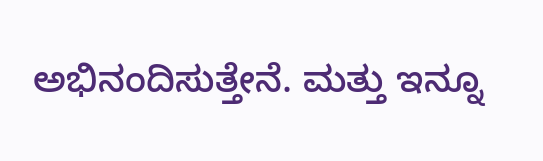ಅಭಿನಂದಿಸುತ್ತೇನೆ. ಮತ್ತು ಇನ್ನೂ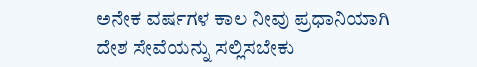ಅನೇಕ ವರ್ಷಗಳ ಕಾಲ ನೀವು ಪ್ರಧಾನಿಯಾಗಿ ದೇಶ ಸೇವೆಯನ್ನು ಸಲ್ಲಿಸಬೇಕು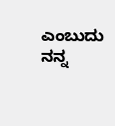ಎಂಬುದು ನನ್ನ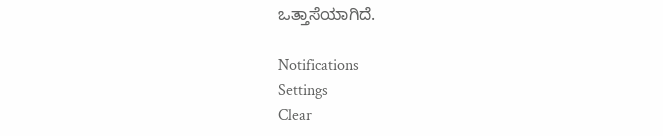ಒತ್ತಾಸೆಯಾಗಿದೆ.

Notifications
Settings
Clear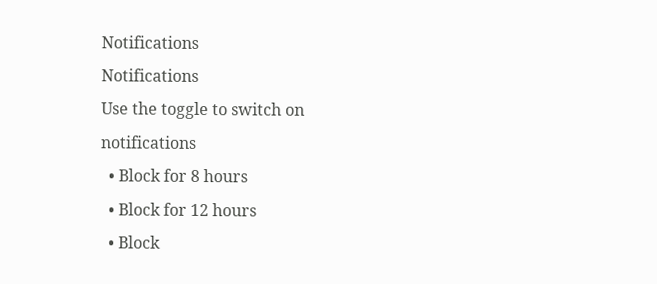Notifications
Notifications
Use the toggle to switch on notifications
  • Block for 8 hours
  • Block for 12 hours
  • Block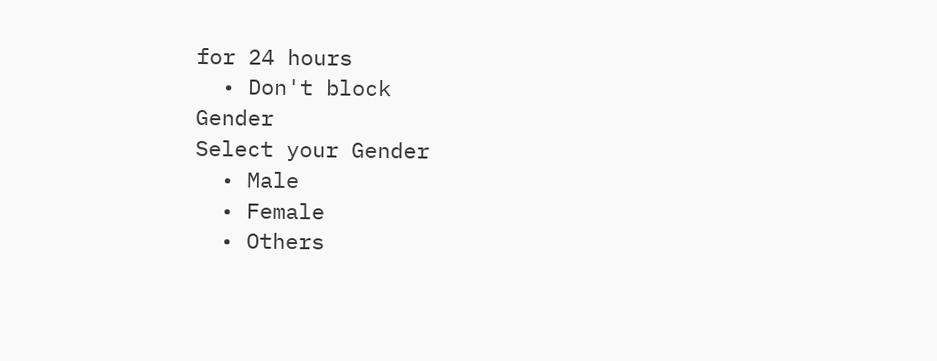for 24 hours
  • Don't block
Gender
Select your Gender
  • Male
  • Female
  • Others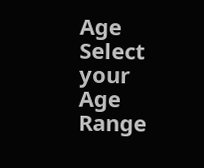Age
Select your Age Range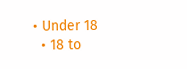• Under 18
  • 18 to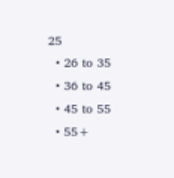25
  • 26 to 35
  • 36 to 45
  • 45 to 55
  • 55+